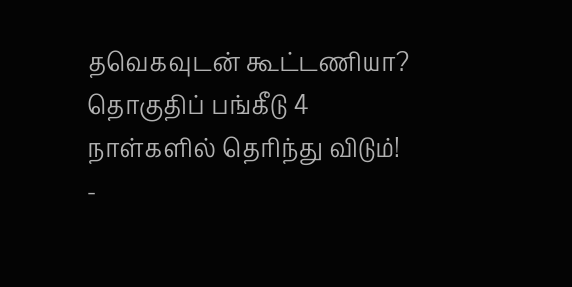தவெகவுடன் கூட்டணியா? தொகுதிப் பங்கீடு 4 நாள்களில் தெரிந்து விடும்! -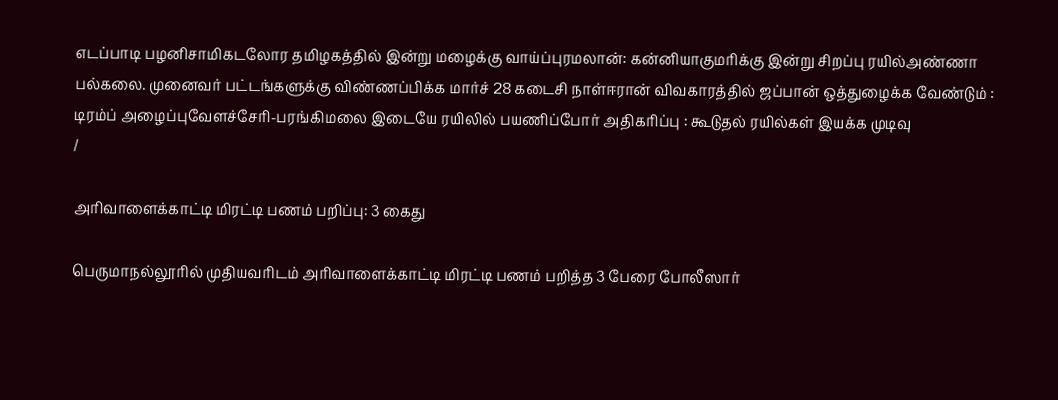எடப்பாடி பழனிசாமிகடலோர தமிழகத்தில் இன்று மழைக்கு வாய்ப்புரமலான்: கன்னியாகுமரிக்கு இன்று சிறப்பு ரயில்அண்ணா பல்கலை. முனைவர் பட்டங்களுக்கு விண்ணப்பிக்க மார்ச் 28 கடைசி நாள்ஈரான் விவகாரத்தில் ஜப்பான் ஒத்துழைக்க வேண்டும் : டிரம்ப் அழைப்புவேளச்சேரி-பரங்கிமலை இடையே ரயிலில் பயணிப்போர் அதிகரிப்பு : கூடுதல் ரயில்கள் இயக்க முடிவு
/

அரிவாளைக்காட்டி மிரட்டி பணம் பறிப்பு: 3 கைது

பெருமாநல்லூரில் முதியவரிடம் அரிவாளைக்காட்டி மிரட்டி பணம் பறித்த 3 பேரை போலீஸார்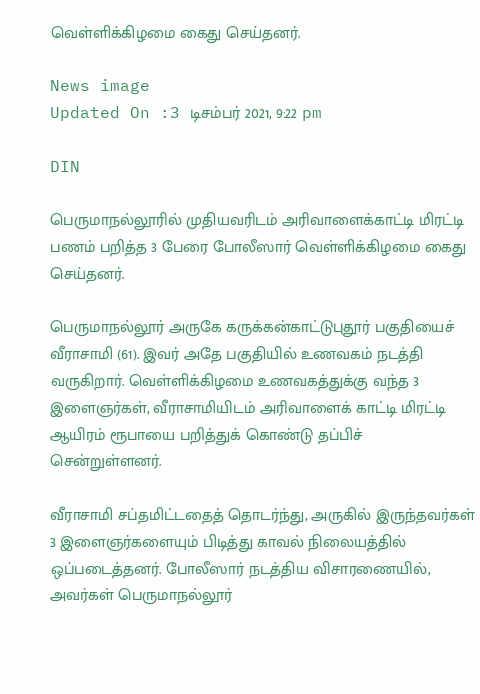வெள்ளிக்கிழமை கைது செய்தனர்.

News image
Updated On :3 டிசம்பர் 2021, 9:22 pm

DIN

பெருமாநல்லூரில் முதியவரிடம் அரிவாளைக்காட்டி மிரட்டி பணம் பறித்த 3 பேரை போலீஸார் வெள்ளிக்கிழமை கைது செய்தனர்.

பெருமாநல்லூர் அருகே கருக்கன்காட்டுபுதூர் பகுதியைச் வீராசாமி (61). இவர் அதே பகுதியில் உணவகம் நடத்தி வருகிறார். வெள்ளிக்கிழமை உணவகத்துக்கு வந்த 3 இளைஞர்கள், வீராசாமியிடம் அரிவாளைக் காட்டி மிரட்டி ஆயிரம் ரூபாயை பறித்துக் கொண்டு தப்பிச் சென்றுள்ளனர்.

வீராசாமி சப்தமிட்டதைத் தொடர்ந்து, அருகில் இருந்தவர்கள் 3 இளைஞர்களையும் பிடித்து காவல் நிலையத்தில் ஒப்படைத்தனர். போலீஸார் நடத்திய விசாரணையில், அவர்கள் பெருமாநல்லூர்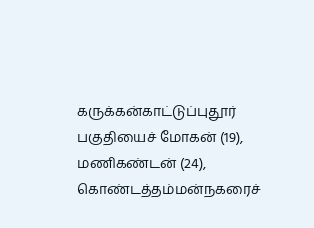கருக்கன்காட்டுப்புதூர் பகுதியைச் மோகன் (19), மணிகண்டன் (24), கொண்டத்தம்மன்நகரைச்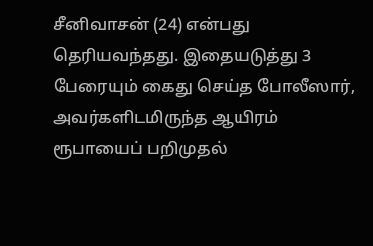சீனிவாசன் (24) என்பது தெரியவந்தது. இதையடுத்து 3 பேரையும் கைது செய்த போலீஸார், அவர்களிடமிருந்த ஆயிரம் ரூபாயைப் பறிமுதல்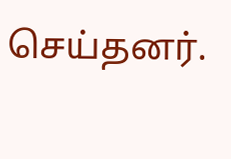செய்தனர்.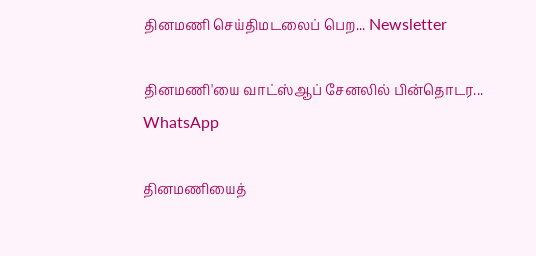தினமணி செய்திமடலைப் பெற... Newsletter

தினமணி'யை வாட்ஸ்ஆப் சேனலில் பின்தொடர... WhatsApp

தினமணியைத்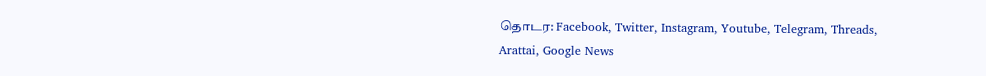தொடர: Facebook, Twitter, Instagram, Youtube, Telegram, Threads, Arattai, Google News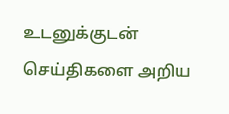உடனுக்குடன் செய்திகளை அறிய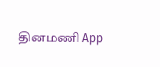தினமணி App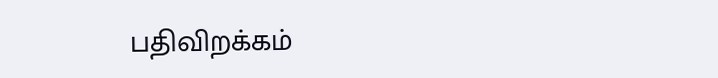பதிவிறக்கம்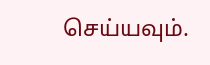செய்யவும்.